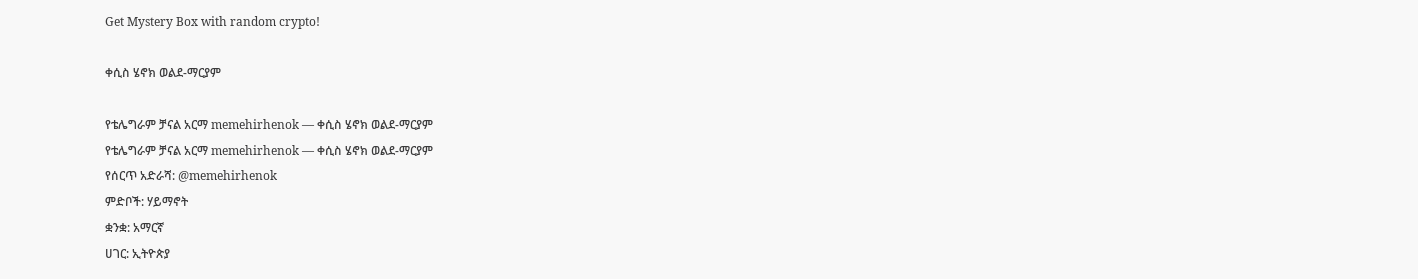Get Mystery Box with random crypto!

ቀሲስ ሄኖክ ወልደ-ማርያም

የቴሌግራም ቻናል አርማ memehirhenok — ቀሲስ ሄኖክ ወልደ-ማርያም
የቴሌግራም ቻናል አርማ memehirhenok — ቀሲስ ሄኖክ ወልደ-ማርያም
የሰርጥ አድራሻ: @memehirhenok
ምድቦች: ሃይማኖት
ቋንቋ: አማርኛ
ሀገር: ኢትዮጵያ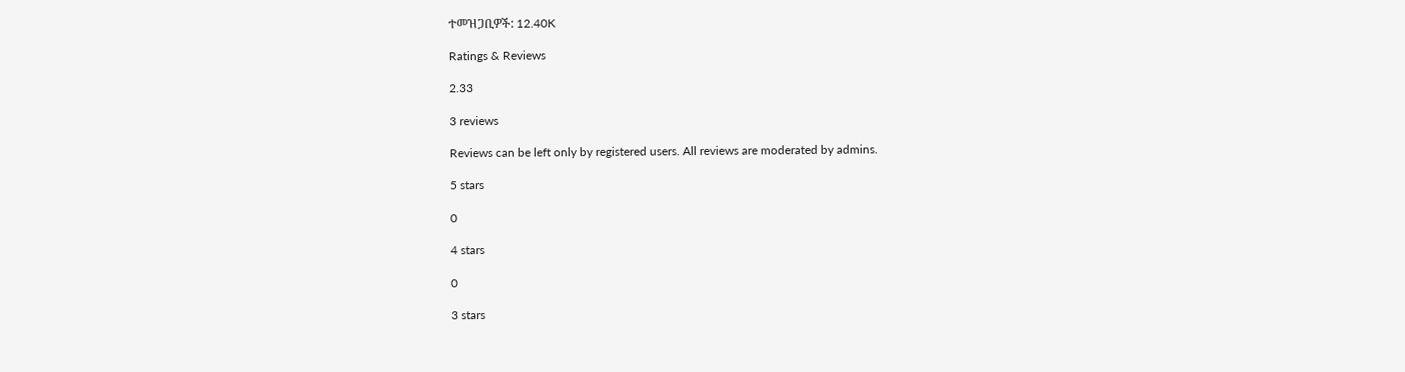ተመዝጋቢዎች: 12.40K

Ratings & Reviews

2.33

3 reviews

Reviews can be left only by registered users. All reviews are moderated by admins.

5 stars

0

4 stars

0

3 stars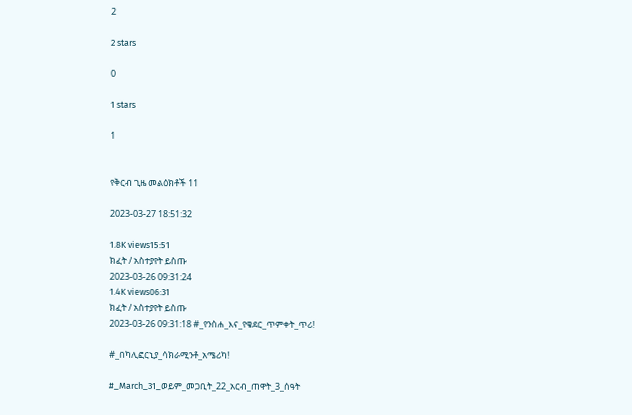2

2 stars

0

1 stars

1


የቅርብ ጊዜ መልዕክቶች 11

2023-03-27 18:51:32

1.8K views15:51
ክፈት / አስተያየት ይስጡ
2023-03-26 09:31:24
1.4K views06:31
ክፈት / አስተያየት ይስጡ
2023-03-26 09:31:18 #_የንስሐ_እና_የቄደር_ጥምቀት_ጥሪ!

#_በካሊፎርኒያ_ሳክራሚንቶ_አሜሪካ!

#_March_31_ወይም_መጋቢት_22_አርብ_ጠዋት_3_ሰዓት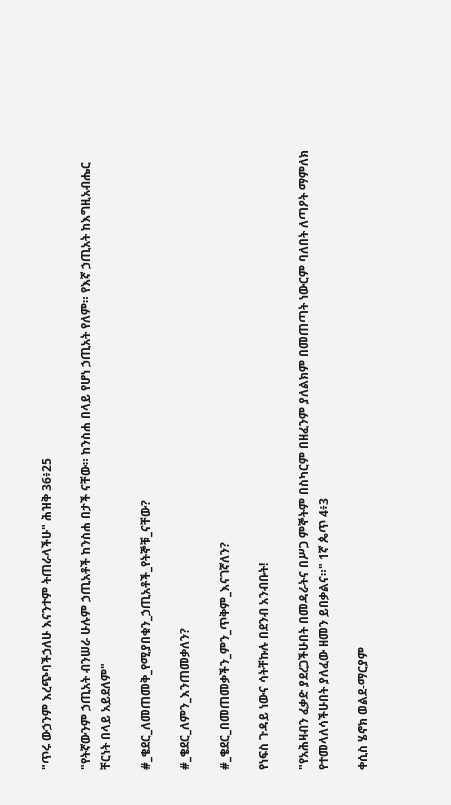"ጥሩ ውኃንም እረጭባችኃለሁ እናንተም ትጠራላችሁ" ሕዝቅ 36፥25

"የትኛውንም ኃጢአት ብንሠራ ሁሉም ኃጢአቶች ከንስሐ በታች ናቸው። ከንስሐ በላይ የሆነ ኃጢአት የለም። የእኛ ኃጢአት ከእግዚአብሔር ቸርነት በላይ አይደለም"

#_ቄደር_ለመጠመቅ_የሚያበቁን_ኃጢአቶች_የትኞቹ_ናቸው?

#_ቄደር_ለምን_እንጠመቃለን?

#_ቄደር_በመጠመቃችን_ምን_ጥቅም_እናገኛለን?

የነፍስ ጉዳይ ነውና ሳትቸኩሉ በደንብ አንብቡት!

"የአሕዛብን ፈቃድ ያደረጋችሁበት በመዳራትና በሥጋ ምኞትም በስካርም በዘፈንም ያለልክም በመጠጣት ነውርም ባለበት ለጣዖት ማምለክ የተመላለሳችሁበት ያለፈው ዘመን ይበቃልና።" 1ኛ ጴጥ 4፥3

ቀሲስ ሄኖክ ወልደ-ማርያም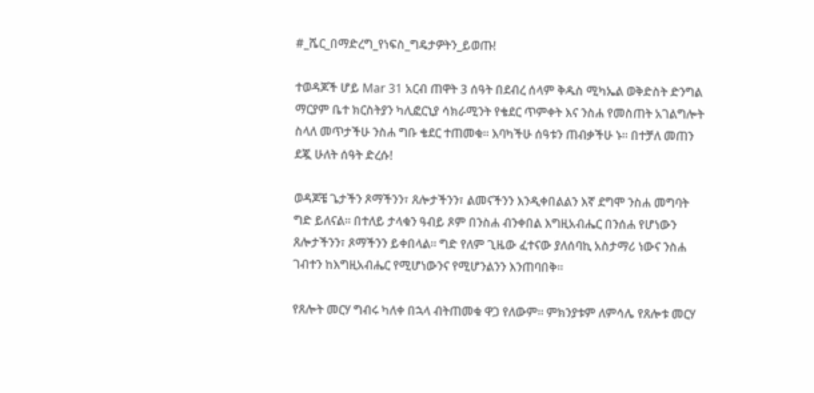#_ሼር_በማድረግ_የነፍስ_ግዴታዎትን_ይወጡ!

ተወዳጆች ሆይ Mar 31 አርብ ጠዋት 3 ሰዓት በደብረ ሰላም ቅዱስ ሚካኤል ወቅድስት ድንግል ማርያም ቤተ ክርስትያን ካሊፎርኒያ ሳክራሚንት የቄደር ጥምቀት እና ንስሐ የመስጠት አገልግሎት ስላለ መጥታችሁ ንስሐ ግቡ ቄደር ተጠመቁ። እባካችሁ ሰዓቱን ጠብቃችሁ ኑ። በተቻለ መጠን ደጇ ሁለት ሰዓት ድረሱ!

ወዳጆቼ ጌታችን ጾማችንን፣ ጸሎታችንን፣ ልመናችንን እንዲቀበልልን እኛ ደግሞ ንስሐ መግባት ግድ ይለናል። በተለይ ታላቁን ዓብይ ጾም በንስሐ ብንቀበል እግዚአብሔር በንሰሐ የሆነውን ጸሎታችንን፣ ጾማችንን ይቀበላል። ግድ የለም ጊዜው ፈተናው ያለሰባኪ አስታማሪ ነውና ንስሐ ገብተን ከእግዚአብሔር የሚሆነውንና የሚሆንልንን እንጠባበቅ።

የጸሎት መርሃ ግብሩ ካለቀ በኋላ ብትጠመቁ ዋጋ የለውም። ምክንያቱም ለምሳሌ የጸሎቱ መርሃ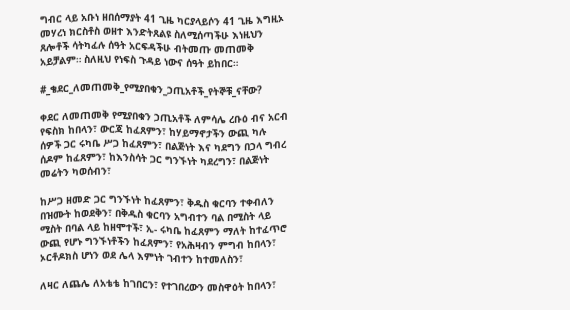ግብር ላይ አቡነ ዘበሰማያት 41 ጊዜ ካርያላይሶን 41 ጊዜ እግዚኦ መሃረነ ክርስቶስ ወዘተ እንድትጸልዩ ስለሚሰጣችሁ እነዚህን ጸሎቶች ሳትካፈሉ ሰዓት አርፍዳችሁ ብትመጡ መጠመቅ አይቻልም። ስለዚህ የነፍስ ጉዳይ ነውና ሰዓት ይከበር።

#_ቄደር_ለመጠመቅ_የሚያበቁን_ኃጢአቶች_የትኞቹ_ናቸው?

ቀደር ለመጠመቅ የሚያበቁን ኃጢአቶች ለምሳሌ ረቡዕ ብና አርብ የፍስክ ከበላን፣ ውርጃ ከፈጸምን፣ ከሃይማኖታችን ውጪ ካሉ ሰዎች ጋር ሩካቤ ሥጋ ከፈጸምን፣ በልጅነት እና ካደግን በኃላ ግብረ ሰዶም ከፈጸምን፣ ከእንስሳት ጋር ግንኙነት ካደረግን፣ በልጅነት መሬትን ካወሰብን፣

ከሥጋ ዘመድ ጋር ግንኙነት ከፈጸምን፣ ቅዱስ ቁርባን ተቀብለን በዝሙት ከወደቅን፣ በቅዱስ ቁርባን አግብተን ባል በሚስት ላይ ሚስት በባል ላይ ከዘሞተች፣ ኢ- ሩካቤ ከፈጸምን ማለት ከተፈጥሮ ውጪ የሆኑ ግንኙነቶችን ከፈጸምን፣ የአሕዛብን ምግብ ከበላን፣ ኦርቶዶክስ ሆነን ወደ ሌላ እምነት ገብተን ከተመለስን፣

ለዛር ለጨሌ ለአቴቴ ከገበርን፣ የተገበረውን መስዋዕት ከበላን፣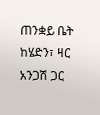ጠንቋይ ቤት ከሄድን፣ ዛር አንጋሽ ጋር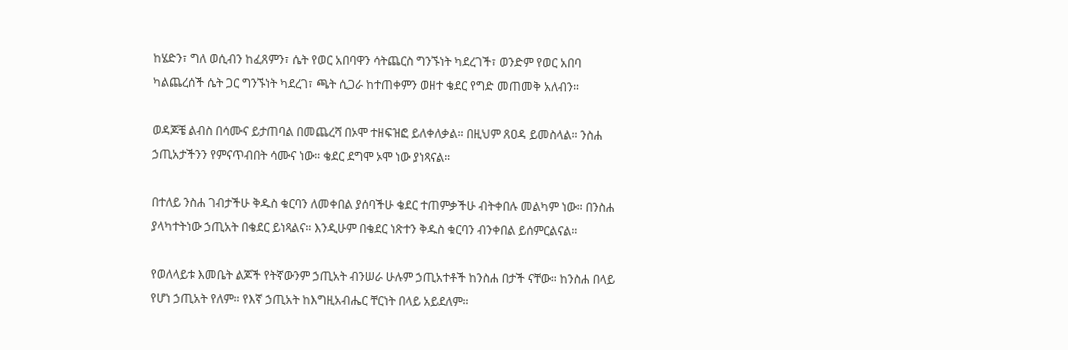ከሄድን፣ ግለ ወሲብን ከፈጸምን፣ ሴት የወር አበባዋን ሳትጨርስ ግንኙነት ካደረገች፣ ወንድም የወር አበባ ካልጨረሰች ሴት ጋር ግንኙነት ካደረገ፣ ጫት ሲጋራ ከተጠቀምን ወዘተ ቄደር የግድ መጠመቅ አለብን።

ወዳጆቼ ልብስ በሳሙና ይታጠባል በመጨረሻ በኦሞ ተዘፍዝፎ ይለቀለቃል። በዚህም ጸዐዳ ይመስላል። ንስሐ ኃጢአታችንን የምናጥብበት ሳሙና ነው። ቄደር ደግሞ ኦሞ ነው ያነጻናል።

በተለይ ንስሐ ገብታችሁ ቅዱስ ቁርባን ለመቀበል ያሰባችሁ ቄደር ተጠምቃችሁ ብትቀበሉ መልካም ነው። በንስሐ ያላካተትነው ኃጢአት በቄደር ይነጻልና። እንዲሁም በቄደር ነጽተን ቅዱስ ቁርባን ብንቀበል ይሰምርልናል።

የወለላይቱ እመቤት ልጆች የትኛውንም ኃጢአት ብንሠራ ሁሉም ኃጢአተቶች ከንስሐ በታች ናቸው። ከንስሐ በላይ የሆነ ኃጢአት የለም። የእኛ ኃጢአት ከእግዚአብሔር ቸርነት በላይ አይደለም።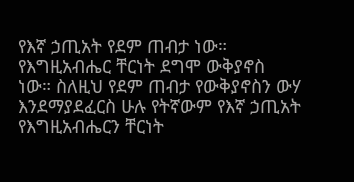የእኛ ኃጢአት የደም ጠብታ ነው። የእግዚአብሔር ቸርነት ደግሞ ውቅያኖስ ነው። ስለዚህ የደም ጠብታ የውቅያኖስን ውሃ እንደማያደፈርስ ሁሉ የትኛውም የእኛ ኃጢአት የእግዚአብሔርን ቸርነት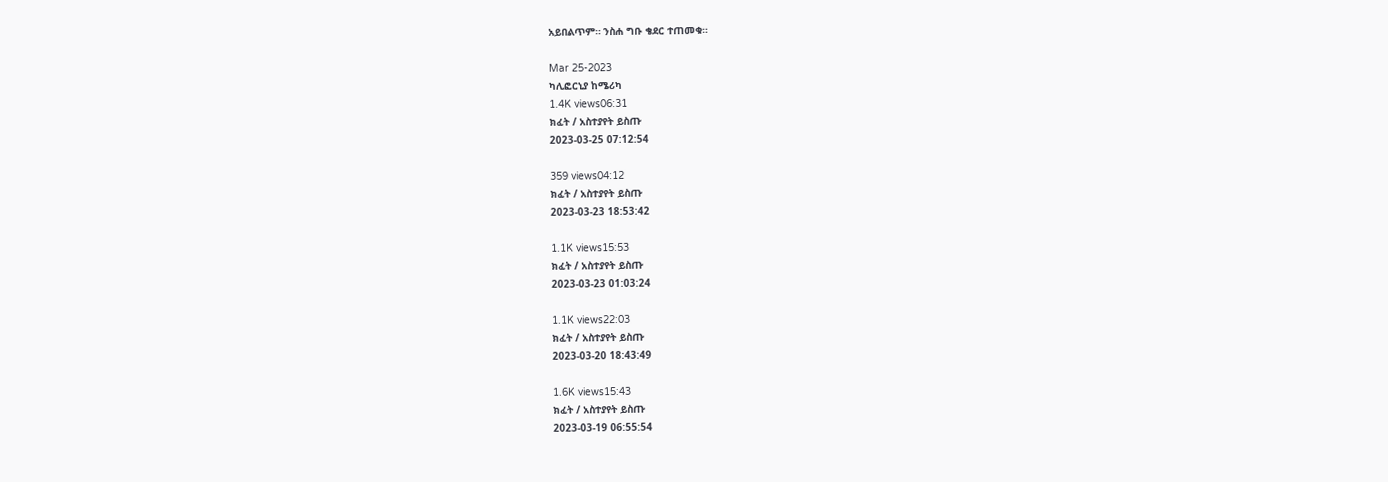አይበልጥም። ንስሐ ግቡ ቄደር ተጠመቁ።

Mar 25-2023
ካሊፎርኒያ ከሜሪካ
1.4K views06:31
ክፈት / አስተያየት ይስጡ
2023-03-25 07:12:54

359 views04:12
ክፈት / አስተያየት ይስጡ
2023-03-23 18:53:42

1.1K views15:53
ክፈት / አስተያየት ይስጡ
2023-03-23 01:03:24

1.1K views22:03
ክፈት / አስተያየት ይስጡ
2023-03-20 18:43:49

1.6K views15:43
ክፈት / አስተያየት ይስጡ
2023-03-19 06:55:54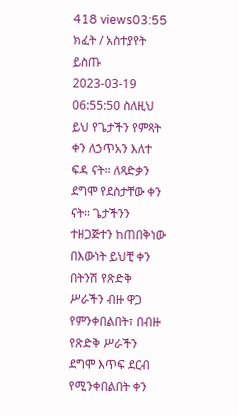418 views03:55
ክፈት / አስተያየት ይስጡ
2023-03-19 06:55:50 ስለዚህ ይህ የጌታችን የምጻት ቀን ለኃጥአን እለተ ፍዳ ናት፡፡ ለጻድቃን ደግሞ የደስታቸው ቀን ናት፡፡ ጌታችንን ተዘጋጅተን ከጠበቅነው በእውነት ይህቺ ቀን በትንሽ የጽድቅ ሥራችን ብዙ ዋጋ የምንቀበልበት፣ በብዙ የጽድቅ ሥራችን ደግሞ እጥፍ ደርብ የሚንቀበልበት ቀን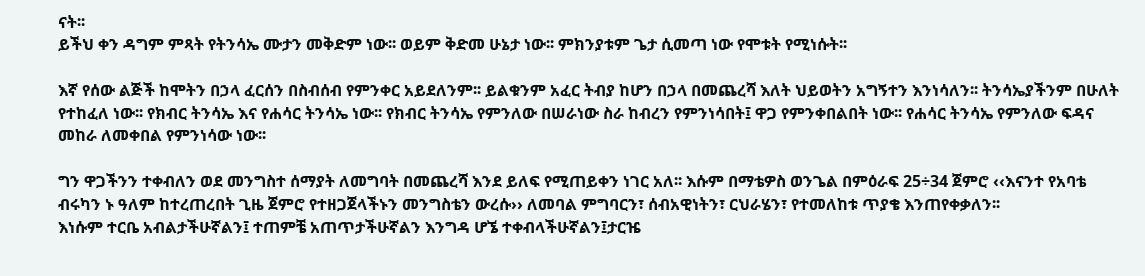ናት፡፡
ይችህ ቀን ዳግም ምጻት የትንሳኤ ሙታን መቅድም ነው፡፡ ወይም ቅድመ ሁኔታ ነው፡፡ ምክንያቱም ጌታ ሲመጣ ነው የሞቱት የሚነሱት፡፡

እኛ የሰው ልጅች ከሞትን በኃላ ፈርሰን በስብሰብ የምንቀር አይደለንም፡፡ ይልቁንም አፈር ትብያ ከሆን በኃላ በመጨረሻ እለት ህይወትን አግኝተን እንነሳለን፡፡ ትንሳኤያችንም በሁለት የተከፈለ ነው፡፡ የክብር ትንሳኤ እና የሐሳር ትንሳኤ ነው፡፡ የክብር ትንሳኤ የምንለው በሠራነው ስራ ከብረን የምንነሳበት፤ ዋጋ የምንቀበልበት ነው፡፡ የሐሳር ትንሳኤ የምንለው ፍዳና መከራ ለመቀበል የምንነሳው ነው፡፡

ግን ዋጋችንን ተቀብለን ወደ መንግስተ ሰማያት ለመግባት በመጨረሻ እንደ ይለፍ የሚጠይቀን ነገር አለ፡፡ እሱም በማቴዎስ ወንጌል በምዕራፍ 25÷34 ጀምሮ ‹‹እናንተ የአባቴ ብሩካን ኑ ዓለም ከተረጠረበት ጊዜ ጀምሮ የተዘጋጀላችኑን መንግስቴን ውረሱ›› ለመባል ምግባርን፣ ሰብአዊነትን፣ ርህራሄን፣ የተመለከቱ ጥያቄ እንጠየቀቃለን፡፡
እነሱም ተርቤ አብልታችሁኛልን፤ ተጠምቼ አጠጥታችሁኛልን እንግዳ ሆኜ ተቀብላችሁኛልን፤ታርዤ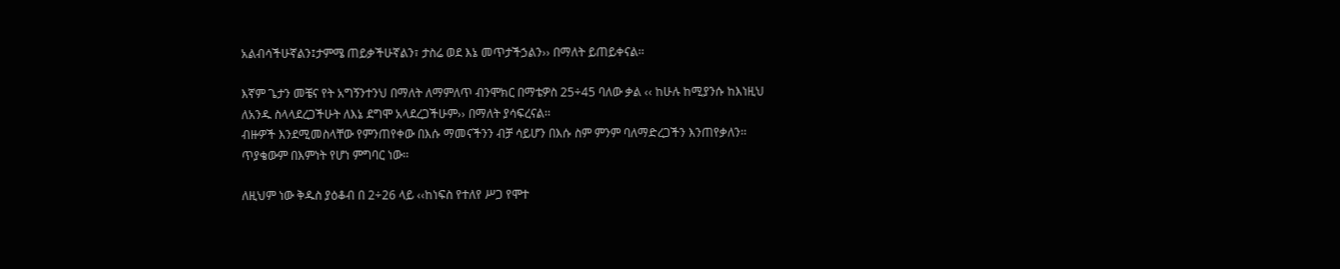አልብሳችሁኛልን፤ታምሜ ጠይቃችሁኛልን፣ ታስሬ ወደ እኔ መጥታችኃልን›› በማለት ይጠይቀናል፡፡

እኛም ጌታን መቼና የት አግኝንተንህ በማለት ለማምለጥ ብንሞክር በማቴዎስ 25÷45 ባለው ቃል ‹‹ ከሁሉ ከሚያንሱ ከእነዚህ ለአንዱ ስላላደረጋችሁት ለእኔ ደግሞ አላደረጋችሁም›› በማለት ያሳፍረናል፡፡
ብዙዎች እንደሚመስላቸው የምንጠየቀው በእሱ ማመናችንን ብቻ ሳይሆን በእሱ ስም ምንም ባለማድረጋችን እንጠየቃለን፡፡ ጥያቄውም በእምነት የሆነ ምግባር ነው፡፡

ለዚህም ነው ቅዱስ ያዕቆብ በ 2÷26 ላይ ‹‹ከነፍስ የተለየ ሥጋ የሞተ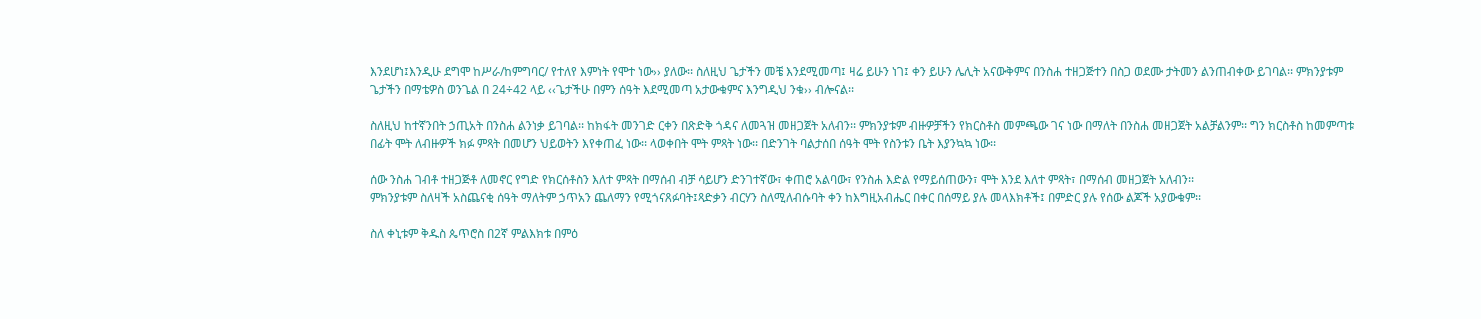እንደሆነ፤እንዲሁ ደግሞ ከሥራ/ከምግባር/ የተለየ እምነት የሞተ ነው›› ያለው፡፡ ስለዚህ ጌታችን መቼ እንደሚመጣ፤ ዛሬ ይሁን ነገ፤ ቀን ይሁን ሌሊት አናውቅምና በንስሐ ተዘጋጅተን በስጋ ወደሙ ታትመን ልንጠብቀው ይገባል፡፡ ምክንያቱም ጌታችን በማቴዎስ ወንጌል በ 24÷42 ላይ ‹‹ጌታችሁ በምን ሰዓት እደሚመጣ አታውቁምና እንግዲህ ንቁ›› ብሎናል፡፡

ስለዚህ ከተኛንበት ኃጢአት በንስሐ ልንነቃ ይገባል፡፡ ከክፋት መንገድ ርቀን በጽድቅ ጎዳና ለመጓዝ መዘጋጀት አለብን፡፡ ምክንያቱም ብዙዎቻችን የክርስቶስ መምጫው ገና ነው በማለት በንስሐ መዘጋጀት አልቻልንም፡፡ ግን ክርስቶስ ከመምጣቱ በፊት ሞት ለብዙዎች ክፉ ምጻት በመሆን ህይወትን እየቀጠፈ ነው፡፡ ላወቀበት ሞት ምጻት ነው፡፡ በድንገት ባልታሰበ ሰዓት ሞት የስንቱን ቤት እያንኳኳ ነው፡፡

ሰው ንስሐ ገብቶ ተዘጋጅቶ ለመኖር የግድ የክርሰቶስን እለተ ምጻት በማሰብ ብቻ ሳይሆን ድንገተኛው፣ ቀጠሮ አልባው፣ የንስሐ እድል የማይሰጠውን፣ ሞት እንደ እለተ ምጻት፣ በማሰብ መዘጋጀት አለብን፡፡
ምክንያቱም ስለዛች አስጨናቂ ሰዓት ማለትም ኃጥአን ጨለማን የሚጎናጸፉባት፤ጻድቃን ብርሃን ስለሚለብሱባት ቀን ከእግዚአብሔር በቀር በሰማይ ያሉ መላእክቶች፤ በምድር ያሉ የሰው ልጆች አያውቁም፡፡

ስለ ቀኒቱም ቅዱስ ጴጥሮስ በ2ኛ ምልእክቱ በምዕ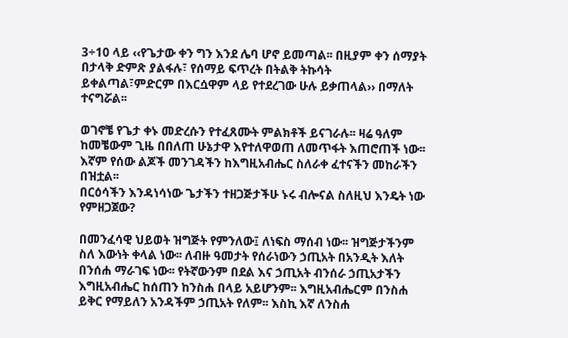3÷10 ላይ ‹‹የጌታው ቀን ግን እንደ ሌባ ሆኖ ይመጣል፡፡ በዚያም ቀን ሰማያት በታላቅ ድምጽ ያልፋሉ፣ የሰማይ ፍጥረት በትልቅ ትኩሳት ይቀልጣል፣ምድርም በእርሷዋም ላይ የተደረገው ሁሉ ይቃጠላል›› በማለት ተናግሯል፡፡

ወገኖቼ የጌታ ቀኑ መድረሱን የተፈጸሙት ምልክቶች ይናገራሉ፡፡ ዛሬ ዓለም ከመቼውም ጊዜ በበለጠ ሁኔታዋ እየተለዋወጠ ለመጥፋት እጠሮጠች ነው፡፡ እኛም የሰው ልጆች መንገዳችን ከእግዚአብሔር ስለራቀ ፈተናችን መከራችን በዝቷል፡፡
በርዕሳችን እንዳነሳነው ጌታችን ተዘጋጅታችሁ ኑሩ ብሎናል ስለዚህ እንዴት ነው የምዘጋጀው?

በመንፈሳዊ ህይወት ዝግጅት የምንለው፤ ለነፍስ ማሰብ ነው፡፡ ዝግጅታችንም ስለ እውነት ቀላል ነው፡፡ ለብዙ ዓመታት የሰራነውን ኃጢአት በአንዲት እለት በንሰሐ ማራገፍ ነው፡፡ የትኛውንም በደል እና ኃጢአት ብንሰራ ኃጢአታችን እግዚአብሔር ከሰጠን ከንስሐ በላይ አይሆንም፡፡ እግዚአብሔርም በንስሐ ይቅር የማይለን አንዳችም ኃጢአት የለም፡፡ እስኪ እኛ ለንስሐ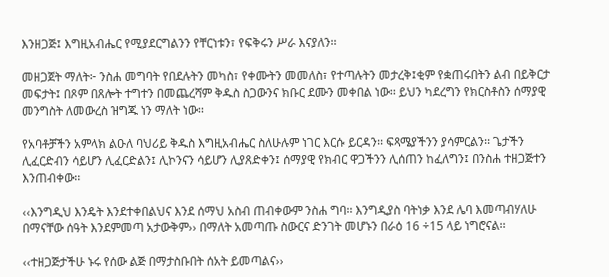እንዘጋጅ፤ እግዚአብሔር የሚያደርግልንን የቸርነቱን፣ የፍቅሩን ሥራ እናያለን፡፡

መዘጋጀት ማለት፦ ንስሐ መግባት የበደሉትን መካስ፣ የቀሙትን መመለስ፣ የተጣሉትን መታረቅ፤ቂም የቋጠሩበትን ልብ በይቅርታ መፍታት፤ በጾም በጸሎት ተግተን በመጨረሻም ቅዱስ ስጋውንና ክቡር ደሙን መቀበል ነው፡፡ ይህን ካደረግን የክርስቶስን ሰማያዊ መንግስት ለመውረስ ዝግጁ ነን ማለት ነው፡፡

የአባቶቻችን አምላክ ልዑለ ባህሪይ ቅዱስ እግዚአብሔር ስለሁሉም ነገር እርሱ ይርዳን፡፡ ፍጻሜያችንን ያሳምርልን፡፡ ጌታችን ሊፈርድብን ሳይሆን ሊፈርድልን፤ ሊኮንናን ሳይሆን ሊያጸድቀን፤ ሰማያዊ የክብር ዋጋችንን ሊሰጠን ከፈለግን፤ በንስሐ ተዘጋጅተን እንጠብቀው፡፡

‹‹እንግዲህ እንዴት እንደተቀበልህና እንደ ሰማህ አስብ ጠብቀውም ንስሐ ግባ፡፡ እንግዲያስ ባትነቃ እንደ ሌባ እመጣብሃለሁ በማናቸው ሰዓት እንደምመጣ አታውቅም›› በማለት አመጣጡ ስውርና ድንገት መሆኑን በራዕ 16 ÷15 ላይ ነግሮናል፡፡

‹‹ተዘጋጅታችሁ ኑሩ የሰው ልጅ በማታስቡበት ሰአት ይመጣልና››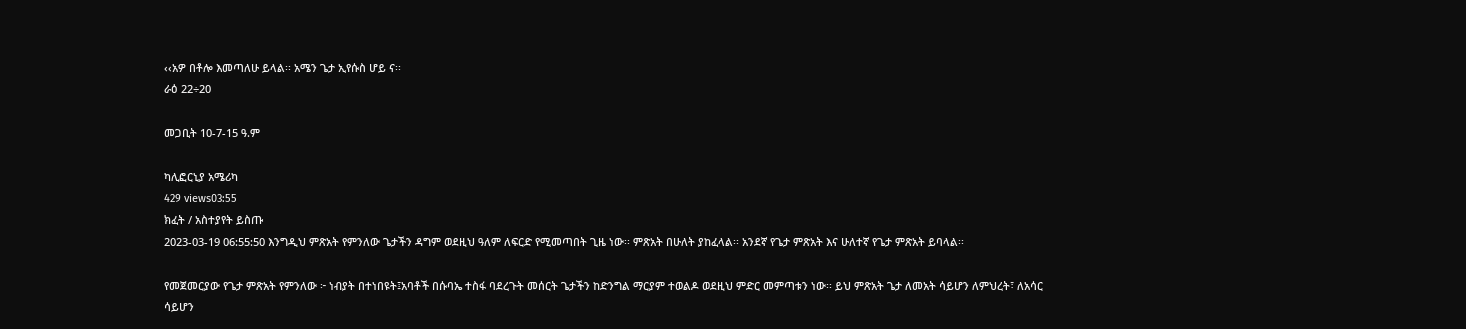‹‹አዎ በቶሎ እመጣለሁ ይላል፡፡ አሜን ጌታ ኢየሱስ ሆይ ና፡፡
ራዕ 22÷20

መጋቢት 10-7-15 ዓ.ም

ካሊፎርኒያ አሜሪካ
429 views03:55
ክፈት / አስተያየት ይስጡ
2023-03-19 06:55:50 እንግዲህ ምጽአት የምንለው ጌታችን ዳግም ወደዚህ ዓለም ለፍርድ የሚመጣበት ጊዜ ነው፡፡ ምጽአት በሁለት ያከፈላል፡፡ አንደኛ የጌታ ምጽአት እና ሁለተኛ የጌታ ምጽአት ይባላል፡፡

የመጀመርያው የጌታ ምጽአት የምንለው ፦ ነብያት በተነበዩት፤አባቶች በሱባኤ ተስፋ ባደረጉት መሰርት ጌታችን ከድንግል ማርያም ተወልዶ ወደዚህ ምድር መምጣቱን ነው፡፡ ይህ ምጽአት ጌታ ለመአት ሳይሆን ለምህረት፣ ለአሳር ሳይሆን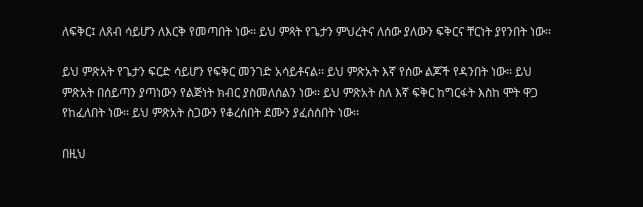ለፍቅር፤ ለጸብ ሳይሆን ለእርቅ የመጣበት ነው፡፡ ይህ ምጻት የጌታን ምህረትና ለሰው ያለውን ፍቅርና ቸርነት ያየንበት ነው፡፡

ይህ ምጽአት የጌታን ፍርድ ሳይሆን የፍቅር መንገድ አሳይቶናል፡፡ ይህ ምጽአት እኛ የሰው ልጆች የዳንበት ነው፡፡ ይህ ምጽአት በሰይጣን ያጣነውን የልጅነት ክብር ያስመለሰልን ነው፡፡ ይህ ምጽአት ስለ እኛ ፍቅር ከግርፋት እስከ ሞት ዋጋ የከፈለበት ነው፡፡ ይህ ምጽአት ስጋውን የቆረሰበት ደሙን ያፈሰሰበት ነው፡፡

በዚህ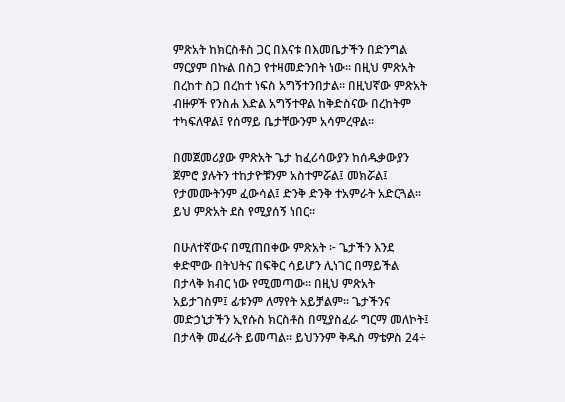ምጽአት ከክርስቶስ ጋር በእናቱ በእመቤታችን በድንግል ማርያም በኩል በስጋ የተዛመድንበት ነው፡፡ በዚህ ምጽአት በረከተ ስጋ በረከተ ነፍስ አግኝተንበታል፡፡ በዚህኛው ምጽአት ብዙዎች የንስሐ እድል አግኝተዋል ከቅድስናው በረከትም ተካፍለዋል፤ የሰማይ ቤታቸውንም አሳምረዋል፡፡

በመጀመሪያው ምጽአት ጌታ ከፈሪሳውያን ከሰዱቃውያን ጀምሮ ያሉትን ተከታዮቹንም አስተምሯል፤ መክሯል፤ የታመሙትንም ፈውሳል፤ ድንቅ ድንቅ ተአምራት አድርጓል፡፡ ይህ ምጽአት ደስ የሚያሰኝ ነበር፡፡

በሁለተኛውና በሚጠበቀው ምጽአት ፦ ጌታችን እንደ ቀድሞው በትህትና በፍቅር ሳይሆን ሊነገር በማይችል በታላቅ ክብር ነው የሚመጣው፡፡ በዚህ ምጽአት አይታገስም፤ ፊቱንም ለማየት አይቻልም፡፡ ጌታችንና መድኃኒታችን ኢየሱስ ክርስቶስ በሚያስፈራ ግርማ መለኮት፤ በታላቅ መፈራት ይመጣል፡፡ ይህንንም ቅዱስ ማቴዎስ 24÷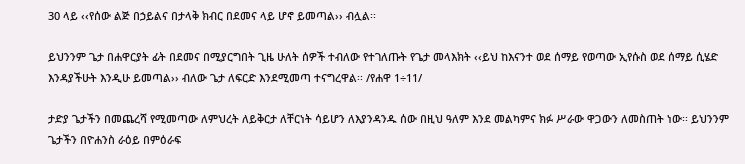30 ላይ ‹‹የሰው ልጅ በኃይልና በታላቅ ክብር በደመና ላይ ሆኖ ይመጣል›› ብሏል፡፡

ይህንንም ጌታ በሐዋርያት ፊት በደመና በሚያርግበት ጊዜ ሁለት ሰዎች ተብለው የተገለጡት የጌታ መላእክት ‹‹ይህ ከእናንተ ወደ ሰማይ የወጣው ኢየሱስ ወደ ሰማይ ሲሄድ እንዳያችሁት እንዲሁ ይመጣል›› ብለው ጌታ ለፍርድ እንደሚመጣ ተናግረዋል፡፡ /የሐዋ 1÷11/

ታድያ ጌታችን በመጨረሻ የሚመጣው ለምህረት ለይቅርታ ለቸርነት ሳይሆን ለእያንዳንዱ ሰው በዚህ ዓለም እንደ መልካምና ክፉ ሥራው ዋጋውን ለመስጠት ነው፡፡ ይህንንም ጌታችን በዮሐንስ ራዕይ በምዕራፍ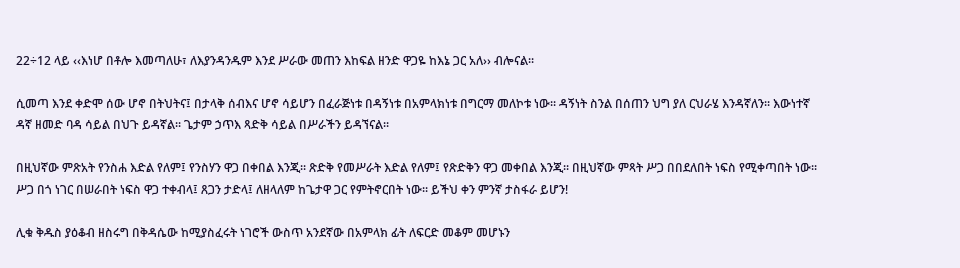22÷12 ላይ ‹‹እነሆ በቶሎ እመጣለሁ፣ ለእያንዳንዱም እንደ ሥራው መጠን እከፍል ዘንድ ዋጋዬ ከእኔ ጋር አለ›› ብሎናል፡፡

ሲመጣ እንደ ቀድሞ ሰው ሆኖ በትህትና፤ በታላቅ ሰብእና ሆኖ ሳይሆን በፈራጅነቱ በዳኝነቱ በአምላክነቱ በግርማ መለኮቱ ነው፡፡ ዳኝነት ስንል በሰጠን ህግ ያለ ርህራሄ እንዳኛለን፡፡ እውነተኛ ዳኛ ዘመድ ባዳ ሳይል በህጉ ይዳኛል፡፡ ጌታም ኃጥእ ጻድቅ ሳይል በሥራችን ይዳኘናል፡፡

በዚህኛው ምጽአት የንስሐ እድል የለም፤ የንስሃን ዋጋ በቀበል እንጂ፡፡ ጽድቅ የመሥራት እድል የለም፤ የጽድቅን ዋጋ መቀበል እንጂ፡፡ በዚህኛው ምጻት ሥጋ በበደለበት ነፍስ የሚቀጣበት ነው፡፡ ሥጋ በጎ ነገር በሠራበት ነፍስ ዋጋ ተቀብላ፤ ጸጋን ታድላ፤ ለዘላለም ከጌታዋ ጋር የምትኖርበት ነው፡፡ ይችህ ቀን ምንኛ ታስፋራ ይሆን!

ሊቁ ቅዱስ ያዕቆብ ዘስሩግ በቅዳሴው ከሚያስፈሩት ነገሮች ውስጥ አንደኛው በአምላክ ፊት ለፍርድ መቆም መሆኑን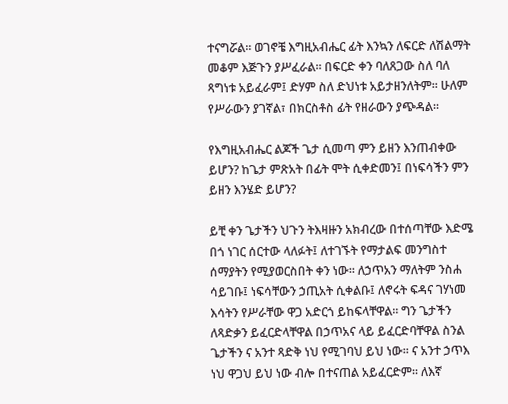ተናግሯል፡፡ ወገኖቼ እግዚአብሔር ፊት እንኳን ለፍርድ ለሽልማት መቆም እጅጉን ያሥፈራል፡፡ በፍርድ ቀን ባለጸጋው ስለ ባለ ጻግነቱ አይፈራም፤ ድሃም ስለ ድህነቱ አይታዘንለትም፡፡ ሁለም የሥራውን ያገኛል፣ በክርስቶስ ፊት የዘራውን ያጭዳል፡፡

የእግዚአብሔር ልጆች ጌታ ሲመጣ ምን ይዘን እንጠብቀው ይሆን? ከጌታ ምጽአት በፊት ሞት ሲቀድመን፤ በነፍሳችን ምን ይዘን እንሄድ ይሆን?

ይቺ ቀን ጌታችን ህጉን ትእዛዙን አክብረው በተሰጣቸው እድሜ በጎ ነገር ሰርተው ላለፉት፤ ለተገኙት የማታልፍ መንግስተ ሰማያትን የሚያወርስበት ቀን ነው፡፡ ለኃጥአን ማለትም ንስሐ ሳይገቡ፤ ነፍሳቸውን ኃጢአት ሲቀልቡ፤ ለኖሩት ፍዳና ገሃነመ እሳትን የሥራቸው ዋጋ አድርጎ ይከፍላቸዋል፡፡ ግን ጌታችን ለጻድቃን ይፈርድላቸዋል በኃጥአና ላይ ይፈርድባቸዋል ስንል ጌታችን ና አንተ ጻድቅ ነህ የሚገባህ ይህ ነው፡፡ ና አንተ ኃጥእ ነህ ዋጋህ ይህ ነው ብሎ በተናጠል አይፈርድም፡፡ ለእኛ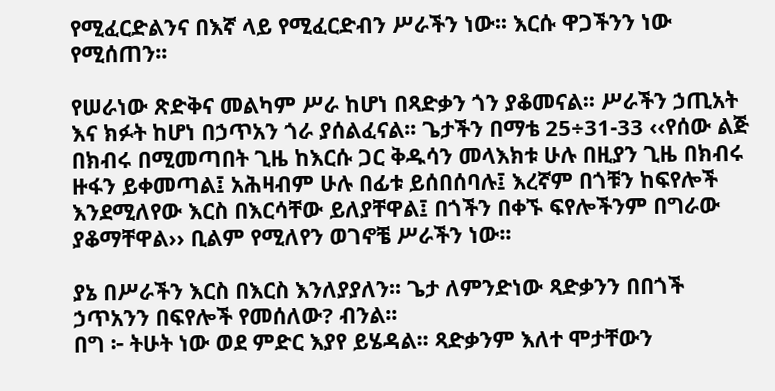የሚፈርድልንና በእኛ ላይ የሚፈርድብን ሥራችን ነው፡፡ እርሱ ዋጋችንን ነው የሚሰጠን፡፡

የሠራነው ጽድቅና መልካም ሥራ ከሆነ በጻድቃን ጎን ያቆመናል፡፡ ሥራችን ኃጢአት እና ክፉት ከሆነ በኃጥአን ጎራ ያሰልፈናል፡፡ ጌታችን በማቴ 25÷31-33 ‹‹የሰው ልጅ በክብሩ በሚመጣበት ጊዜ ከእርሱ ጋር ቅዱሳን መላእክቱ ሁሉ በዚያን ጊዜ በክብሩ ዙፋን ይቀመጣል፤ አሕዛብም ሁሉ በፊቱ ይሰበሰባሉ፤ እረኛም በጎቹን ከፍየሎች እንደሚለየው እርስ በእርሳቸው ይለያቸዋል፤ በጎችን በቀኙ ፍየሎችንም በግራው ያቆማቸዋል›› ቢልም የሚለየን ወገኖቼ ሥራችን ነው፡፡

ያኔ በሥራችን እርስ በእርስ እንለያያለን፡፡ ጌታ ለምንድነው ጻድቃንን በበጎች ኃጥአንን በፍየሎች የመሰለው? ብንል፡፡
በግ ፦ ትሁት ነው ወደ ምድር እያየ ይሄዳል፡፡ ጻድቃንም እለተ ሞታቸውን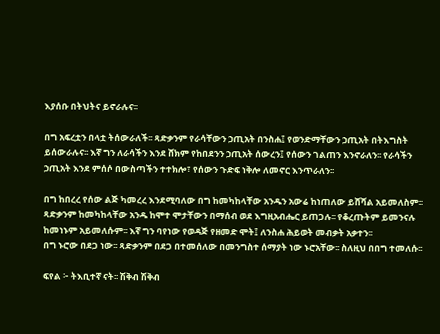እያሰቡ በትህትና ይኖራሉና፡፡

በግ አፍረቷን በላቷ ትሰውራለች፡፡ ጻድቃንም የራሳቸውን ኃጢአት በንስሐ፤ የወንድማቸውን ኃጢአት በትእግስት ይሰውራሉና፡፡ እኛ ግን ለራሳችን እንደ ሸክም የከበደንን ኃጢአት ሰውረን፤ የሰውን ገልጠን እንኖራለን፡፡ የራሳችን ኃጢአት እንደ ምሰሶ በውስጣችን ተተክሎ፣ የሰውን ጉድፍ ነቅሎ ለመኖር እንጥራለን፡፡

በግ ከበረረ የሰው ልጅ ካመረረ እንደሚባለው በግ ከመካከላቸው አንዱን አውሬ ከነጠለው ይሸሻል አይመለስም፡፡ ጻድቃንም ከመካከላቸው አንዱ ከሞተ ሞታቸውን በማሰብ ወደ እግዚአብሔር ይጠጋሉ፡፡ የቆረጡትም ይመንናሉ ከመነኑም አይመለሱም፡፡ እኛ ግን ባየነው የወዳጅ የዘመድ ሞት፤ ለንስሐ ሕይወት መብቃት አቃተን፡፡
በግ ኑሮው በደጋ ነው፡፡ ጻድቃንም በደጋ በተመሰለው በመንግስተ ሰማያት ነው ኑሮአቸው፡፡ ስለዚህ በበግ ተመለሱ፡፡

ፍየል ፦ ትእቢተኛ ናት፡፡ ሽቅብ ሽቅብ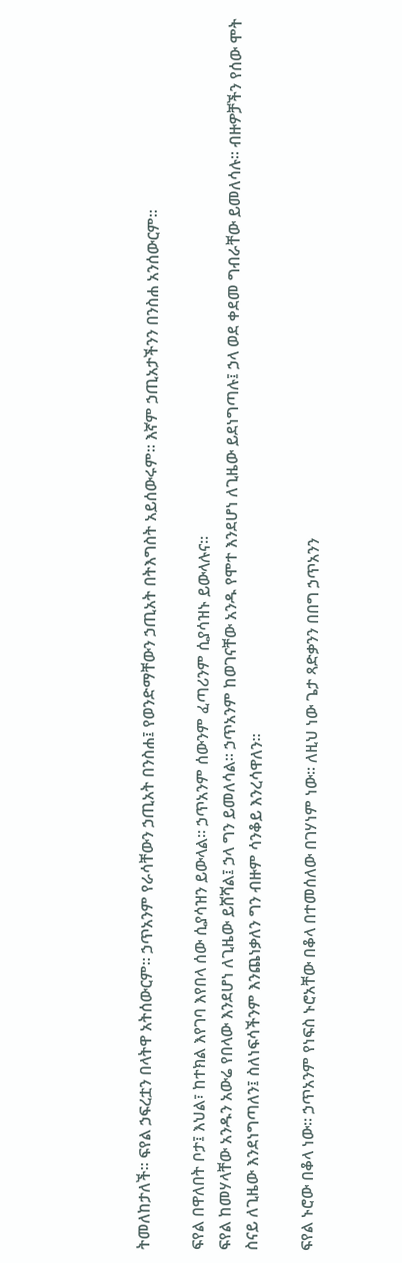ትመለከታለች፡፡ ፍየል ኃፍረቷን በላትዋ አትሰውርም፡፡ ኃጥአንም የራሳቸውን ኃጢአት በንስሐ፤ የወንድማቸውን ኃጢአት በትእግስት አይሰውሩም፡፡ እኛም ኃጢአታችንን በንስሐ አንሰውርም፡፡

ፍየል በዋለበት ቦታ፤ እህል፣ ከተክል እየገባ እየበላ ሰው ሲያሳዝን ይውላል፡፡ ኃጥአንም ሰውንም ፈጣሪንም ሲያሳዝኑ ይውላሉና፡፡
ፍየል ከመሃላቸው አንዱን አውሬ የበላው እንደሆነ ለጊዜው ይሸሻል፤ ኃላ ግን ይመለሳል፡፡ ኃጥአንም ከወገናቸው አንዱ የሞተ እንደሆነ ለጊዜው ይደነግጣሉ፤ ኃላ ወደ ቀደመ ግብራቸው ይመለሳሉ፡፡ ብዙዎቻችን የሰው ሞት ስናይ ለጊዜው እንደነግጣለን፤ ስለነፍሳችንም እንጨነቃለን ግን ብዙም ሳንቆይ እንረሳዋለን፡፡

ፍየል ኑሮው በቆላ ነው፡፡ ኃጥአንም የነፍስ ኑሮአቸው በቆላ በተመሰለው በገሃነም ነው፡፡ ለዚህ ነው ጌታ ጻድቃንን በበግ ኃጥአንን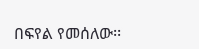በፍየል የመሰለው፡፡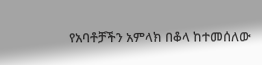የአባቶቻችን አምላክ በቆላ ከተመሰለው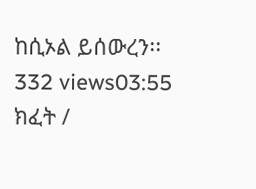ከሲኦል ይሰውረን፡፡
332 views03:55
ክፈት /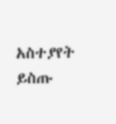አስተያየት ይስጡ